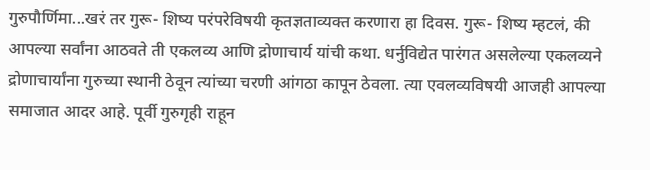गुरुपौर्णिमा...खरं तर गुरू- शिष्य परंपरेविषयी कृतज्ञताव्यक्त करणारा हा दिवस. गुरू- शिष्य म्हटलं, की आपल्या सर्वांना आठवते ती एकलव्य आणि द्रोणाचार्य यांची कथा. धर्नुविद्येत पारंगत असलेल्या एकलव्यने द्रोणाचार्यांना गुरुच्या स्थानी ठेवून त्यांच्या चरणी आंगठा कापून ठेवला. त्या एवलव्यविषयी आजही आपल्या समाजात आदर आहे. पूर्वी गुरुगृही राहून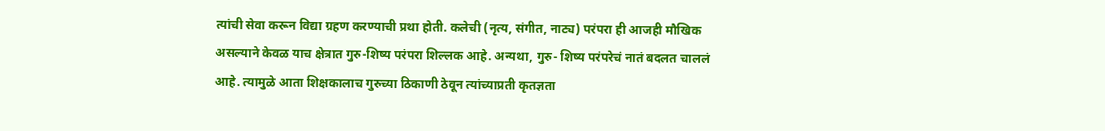त्यांची सेवा करून विद्या ग्रहण करण्याची प्रथा होती. कलेची (नृत्य, संगीत, नाट्य) परंपरा ही आजही मौखिक असल्याने केवळ याच क्षेत्रात गुरु-शिष्य परंपरा शिल्लक आहे. अन्यथा, गुरु- शिष्य परंपरेचं नातं बदलत चाललं आहे. त्यामुळे आता शिक्षकालाच गुरुच्या ठिकाणी ठेवून त्यांच्याप्रती कृतज्ञता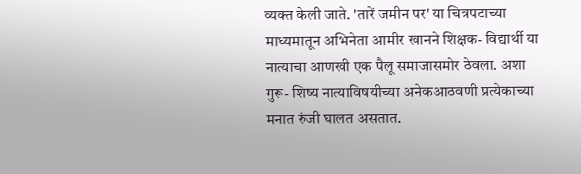व्यक्त केली जाते. 'तारें जमीन पर' या चित्रपटाच्या माध्यमातून अभिनेता आमीर खानने शिक्षक- विद्यार्थी या नात्याचा आणखी एक पैलू समाजासमोर ठेवला. अशा गुरू- शिष्य नात्याविषयीच्या अनेकआठवणी प्रत्येकाच्या मनात रुंजी घालत असतात.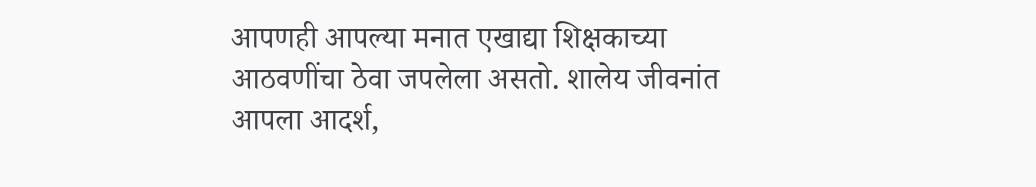आपणही आपल्या मनात एखाद्या शिक्षकाच्या आठवणींचा ठेवा जपलेला असतो. शालेय जीवनांत आपला आदर्श,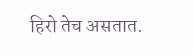हिरो तेच असतात.